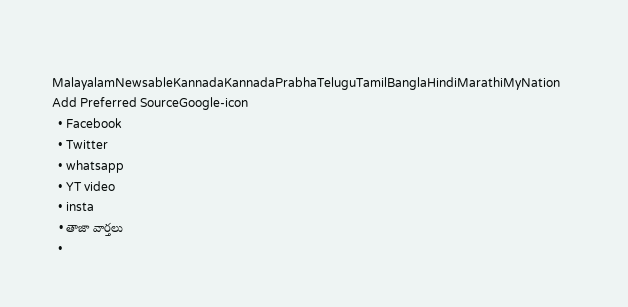MalayalamNewsableKannadaKannadaPrabhaTeluguTamilBanglaHindiMarathiMyNation
Add Preferred SourceGoogle-icon
  • Facebook
  • Twitter
  • whatsapp
  • YT video
  • insta
  • తాజా వార్తలు
  •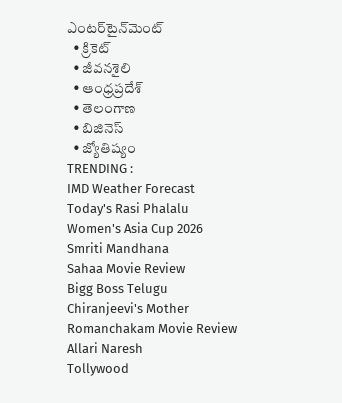ఎంటర్‌టైన్‌మెంట్
  • క్రికెట్
  • జీవనశైలి
  • ఆంధ్రప్రదేశ్
  • తెలంగాణ
  • బిజినెస్
  • జ్యోతిష్యం
TRENDING :
IMD Weather Forecast
Today's Rasi Phalalu
Women's Asia Cup 2026
Smriti Mandhana
Sahaa Movie Review
Bigg Boss Telugu
Chiranjeevi's Mother
Romanchakam Movie Review
Allari Naresh
Tollywood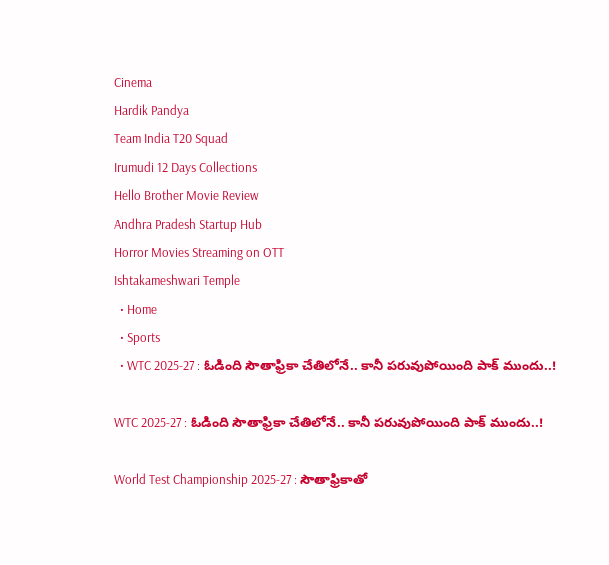Cinema
Hardik Pandya
Team India T20 Squad
Irumudi 12 Days Collections
Hello Brother Movie Review
Andhra Pradesh Startup Hub
Horror Movies Streaming on OTT
Ishtakameshwari Temple
  • Home
  • Sports
  • WTC 2025-27 : ఓడింది సౌతాఫ్రికా చేతిలోనే.. కానీ పరువుపోయింది పాక్ ముందు..!

WTC 2025-27 : ఓడింది సౌతాఫ్రికా చేతిలోనే.. కానీ పరువుపోయింది పాక్ ముందు..!

World Test Championship 2025-27 : సౌతాఫ్రికాతో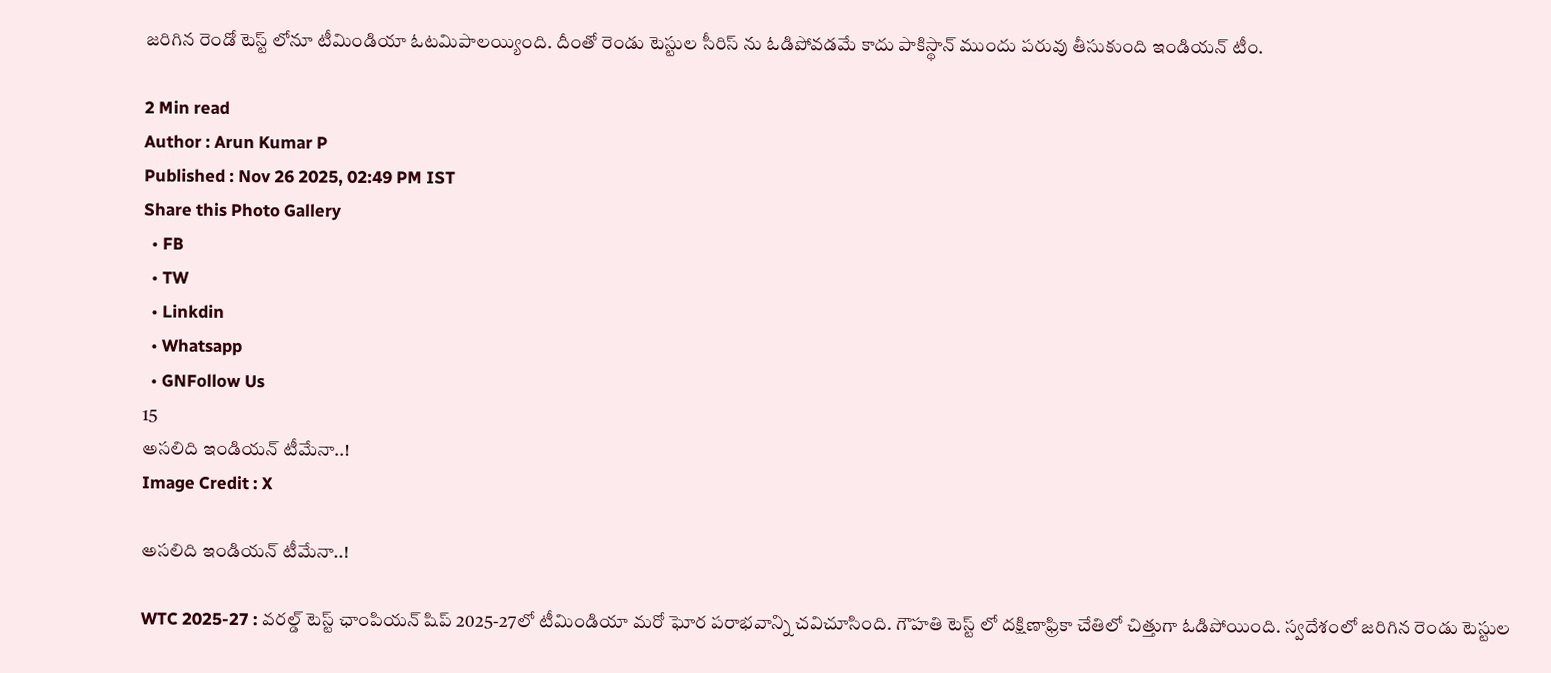జరిగిన రెండో టెస్ట్ లోనూ టీమిండియా ఓటమిపాలయ్యింది. దీంతో రెండు టెస్టుల సీరిస్ ను ఓడిపోవడమే కాదు పాకిస్థాన్ ముందు పరువు తీసుకుంది ఇండియన్ టీం.

2 Min read
Author : Arun Kumar P
Published : Nov 26 2025, 02:49 PM IST
Share this Photo Gallery
  • FB
  • TW
  • Linkdin
  • Whatsapp
  • GNFollow Us
15
అసలిది ఇండియన్ టీమేనా..!
Image Credit : X

అసలిది ఇండియన్ టీమేనా..!

WTC 2025-27 : వరల్డ్ టెస్ట్ ఛాంపియన్ షిప్ 2025-27లో టీమిండియా మరో ఘోర పరాభవాన్ని చవిచూసింది. గౌహతి టెస్ట్ లో దక్షిణాఫ్రికా చేతిలో చిత్తుగా ఓడిపోయింది. స్వదేశంలో జరిగిన రెండు టెస్టుల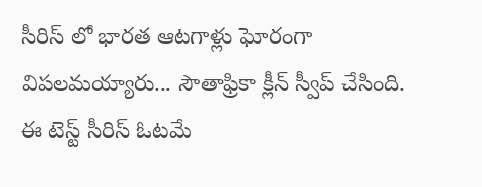సీరిస్ లో భారత ఆటగాళ్లు ఘోరంగా విపలమయ్యారు... సౌతాఫ్రికా క్లీన్ స్వీప్ చేసింది. ఈ టెస్ట్ సీరిస్ ఓటమే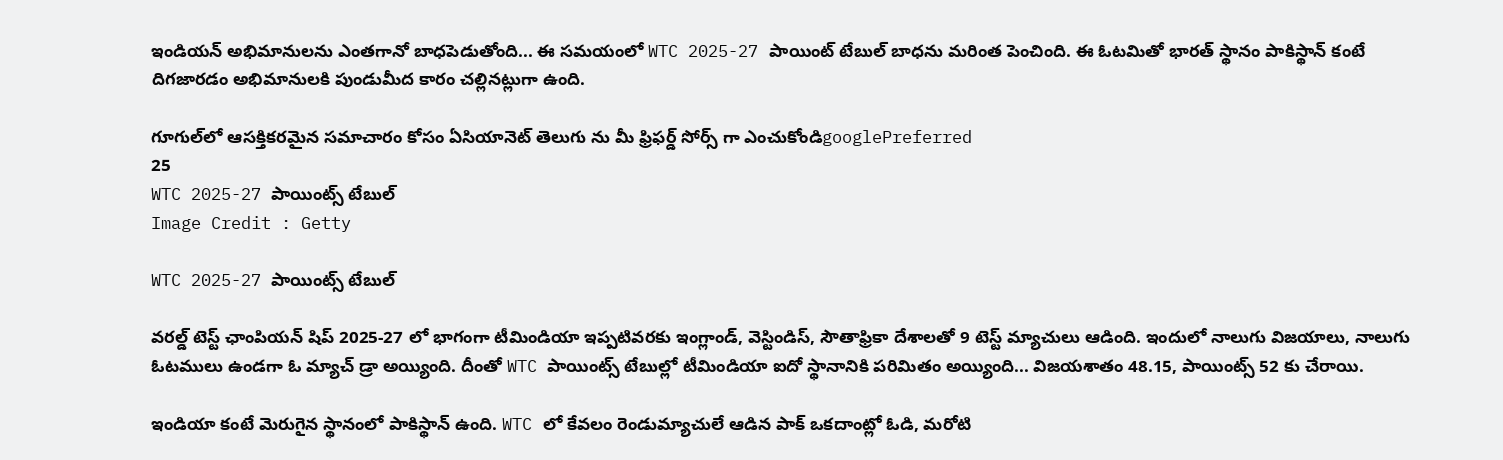ఇండియన్ అభిమానులను ఎంతగానో బాధపెడుతోంది... ఈ సమయంలో WTC 2025-27 పాయింట్ టేబుల్ బాధను మరింత పెంచింది. ఈ ఓటమితో భారత్ స్థానం పాకిస్థాన్ కంటే దిగజారడం అభిమానులకి పుండుమీద కారం చల్లినట్లుగా ఉంది.

గూగుల్‌లో ఆసక్తికరమైన సమాచారం కోసం ఏసియానెట్ తెలుగు ను మీ ఫ్రిఫర్డ్ సోర్స్ గా ఎంచుకోండిgooglePreferred
25
WTC 2025-27 పాయింట్స్ టేబుల్
Image Credit : Getty

WTC 2025-27 పాయింట్స్ టేబుల్

వరల్డ్ టెస్ట్ ఛాంపియన్ షిప్ 2025-27 లో భాగంగా టీమిండియా ఇప్పటివరకు ఇంగ్లాండ్, వెస్టిండిస్, సౌతాఫ్రికా దేశాలతో 9 టెస్ట్ మ్యాచులు ఆడింది. ఇందులో నాలుగు విజయాలు, నాలుగు ఓటములు ఉండగా ఓ మ్యాచ్ డ్రా అయ్యింది. దీంతో WTC పాయింట్స్ టేబుల్లో టీమిండియా ఐదో స్థానానికి పరిమితం అయ్యింది... విజయశాతం 48.15, పాయింట్స్ 52 కు చేరాయి.

ఇండియా కంటే మెరుగైన స్థానంలో పాకిస్థాన్ ఉంది. WTC లో కేవలం రెండుమ్యాచులే ఆడిన పాక్ ఒకదాంట్లో ఓడి, మరోటి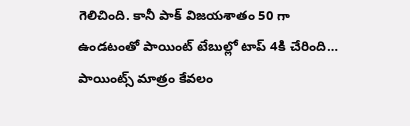గెలిచింది. కానీ పాక్ విజయశాతం 50 గా ఉండటంతో పాయింట్ టేబుల్లో టాప్ 4కి చేరింది… పాయింట్స్ మాత్రం కేవలం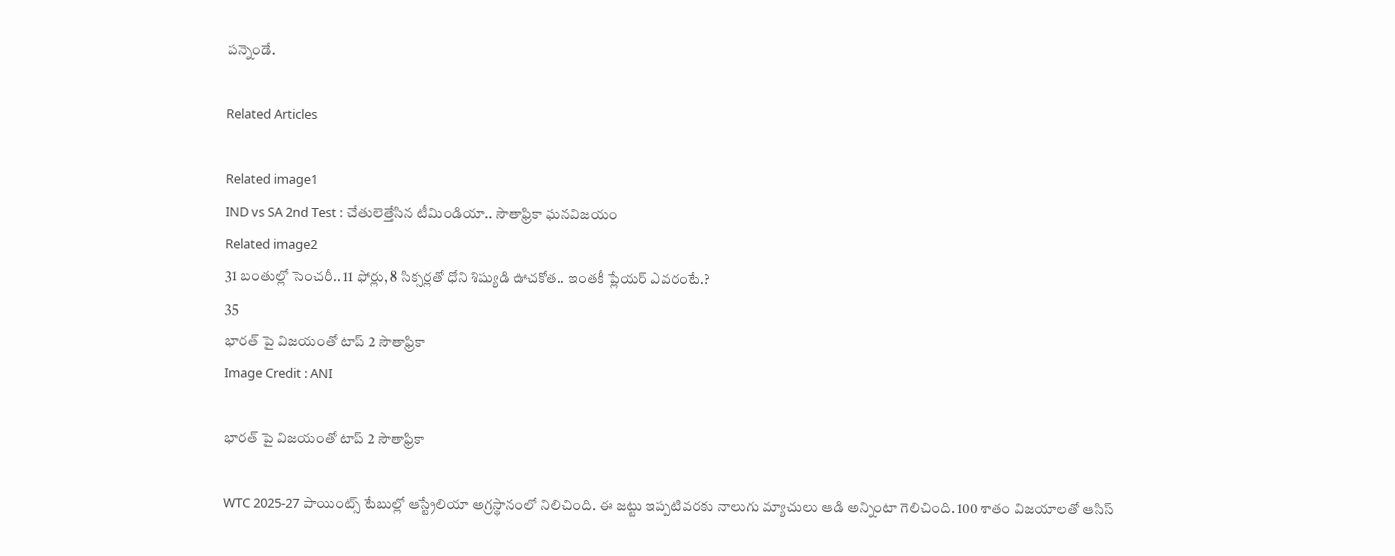పన్నెండే.

Related Articles

Related image1
IND vs SA 2nd Test : చేతులెత్తేసిన టీమిండియా.. సౌతాఫ్రికా ఘనవిజయం
Related image2
31 బంతుల్లో సెంచరీ.. 11 ఫోర్లు, 8 సిక్సర్లతో ధోని శిష్యుడి ఊచకోత.. ఇంతకీ ప్లేయర్ ఎవరంటే.?
35
భారత్ పై విజయంతో టాప్ 2 సౌతాఫ్రికా
Image Credit : ANI

భారత్ పై విజయంతో టాప్ 2 సౌతాఫ్రికా

WTC 2025-27 పాయింట్స్ టేబుల్లో ఆస్ట్రేలియా అగ్రస్థానంలో నిలిచింది. ఈ జట్టు ఇప్పటివరకు నాలుగు మ్యాచులు ఆడి అన్నింటా గెలిచింది. 100 శాతం విజయాలతో ఆసిస్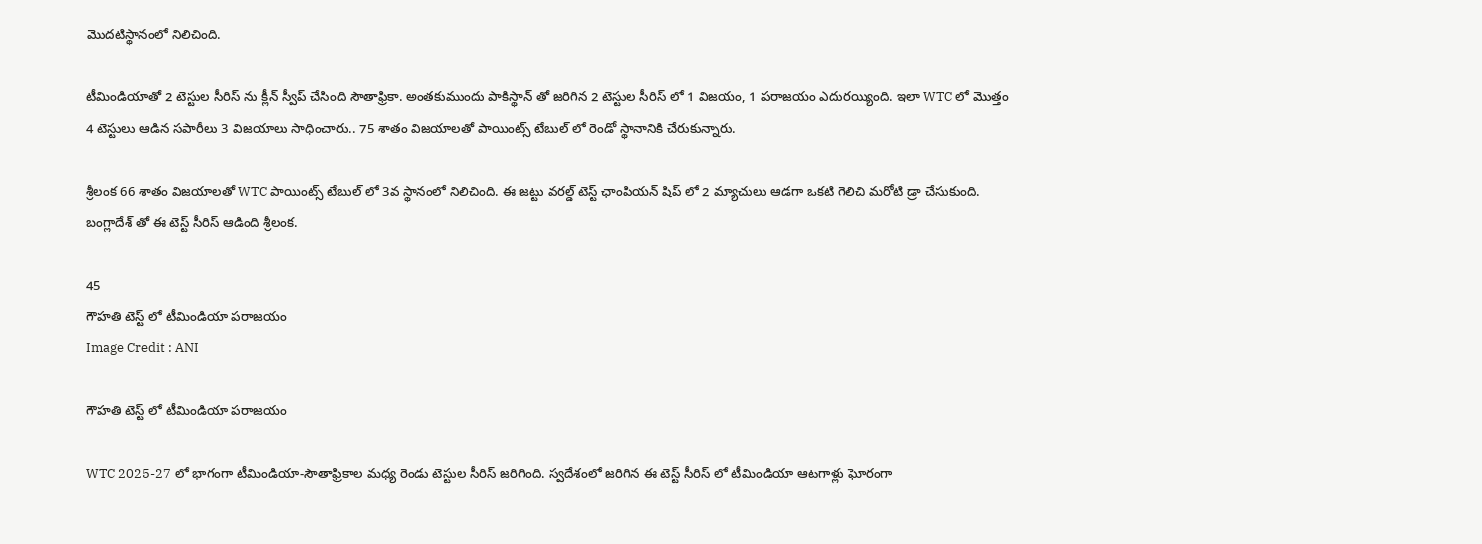మొదటిస్థానంలో నిలిచింది.

టీమిండియాతో 2 టెస్టుల సీరిస్ ను క్లీన్ స్వీప్ చేసింది సౌతాఫ్రికా. అంతకుముందు పాకిస్థాన్ తో జరిగిన 2 టెస్టుల సీరిస్ లో 1 విజయం, 1 పరాజయం ఎదురయ్యింది. ఇలా WTC లో మొత్తం 4 టెస్టులు ఆడిన సపారీలు 3 విజయాలు సాధించారు.. 75 శాతం విజయాలతో పాయింట్స్ టేబుల్ లో రెండో స్థానానికి చేరుకున్నారు.

శ్రీలంక 66 శాతం విజయాలతో WTC పాయింట్స్ టేబుల్ లో 3వ స్థానంలో నిలిచింది. ఈ జట్టు వరల్డ్ టెస్ట్ ఛాంపియన్ షిప్ లో 2 మ్యాచులు ఆడగా ఒకటి గెలిచి మరోటి డ్రా చేసుకుంది. బంగ్లాదేశ్ తో ఈ టెస్ట్ సీరిస్ ఆడింది శ్రీలంక.

45
గౌహతి టెస్ట్ లో టీమిండియా పరాజయం
Image Credit : ANI

గౌహతి టెస్ట్ లో టీమిండియా పరాజయం

WTC 2025-27 లో భాగంగా టీమిండియా-సౌతాఫ్రికాల మధ్య రెండు టెస్టుల సీరిస్ జరిగింది. స్వదేశంలో జరిగిన ఈ టెస్ట్ సీరిస్ లో టీమిండియా ఆటగాళ్లు ఘోరంగా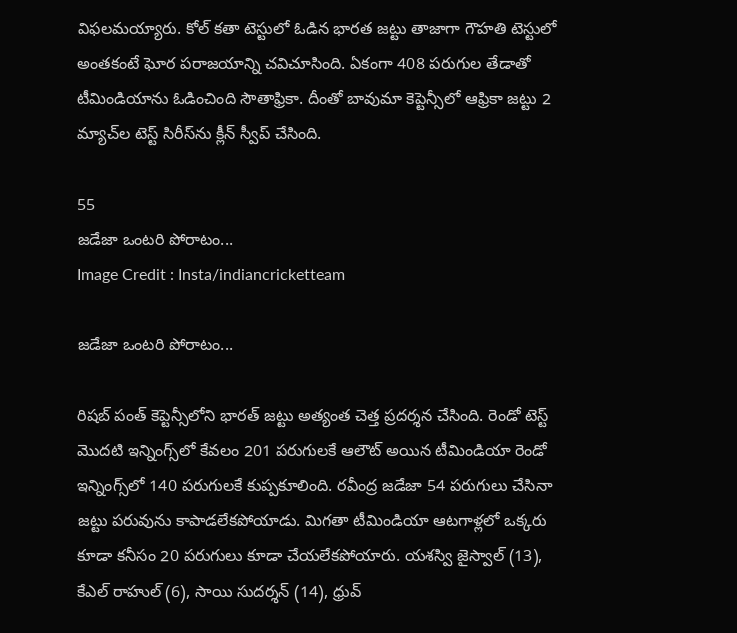విఫలమయ్యారు. కోల్ కతా టెస్టులో ఓడిన భారత జట్టు తాజాగా గౌహతి టెస్టులో అంతకంటే ఘోర పరాజయాన్ని చవిచూసింది. ఏకంగా 408 పరుగుల తేడాతో టీమిండియాను ఓడించింది సౌతాఫ్రికా. దీంతో బావుమా కెప్టెన్సీలో ఆఫ్రికా జట్టు 2 మ్యాచ్‌ల టెస్ట్ సిరీస్‌ను క్లీన్ స్వీప్ చేసింది.

55
జడేజా ఒంటరి పోరాటం...
Image Credit : Insta/indiancricketteam

జడేజా ఒంటరి పోరాటం...

రిషబ్ పంత్ కెప్టెన్సీలోని భారత్ జట్టు అత్యంత చెత్త ప్రదర్శన చేసింది. రెండో టెస్ట్ మొదటి ఇన్నింగ్స్‌లో కేవలం 201 పరుగులకే ఆలౌట్ అయిన టీమిండియా రెండో ఇన్నింగ్స్‌లో 140 పరుగులకే కుప్పకూలింది. రవీంద్ర జడేజా 54 పరుగులు చేసినా జట్టు పరువును కాపాడలేకపోయాడు. మిగతా టీమిండియా ఆటగాళ్లలో ఒక్కరు కూడా కనీసం 20 పరుగులు కూడా చేయలేకపోయారు. యశస్వి జైస్వాల్ (13), కేఎల్ రాహుల్ (6), సాయి సుదర్శన్ (14), ధ్రువ్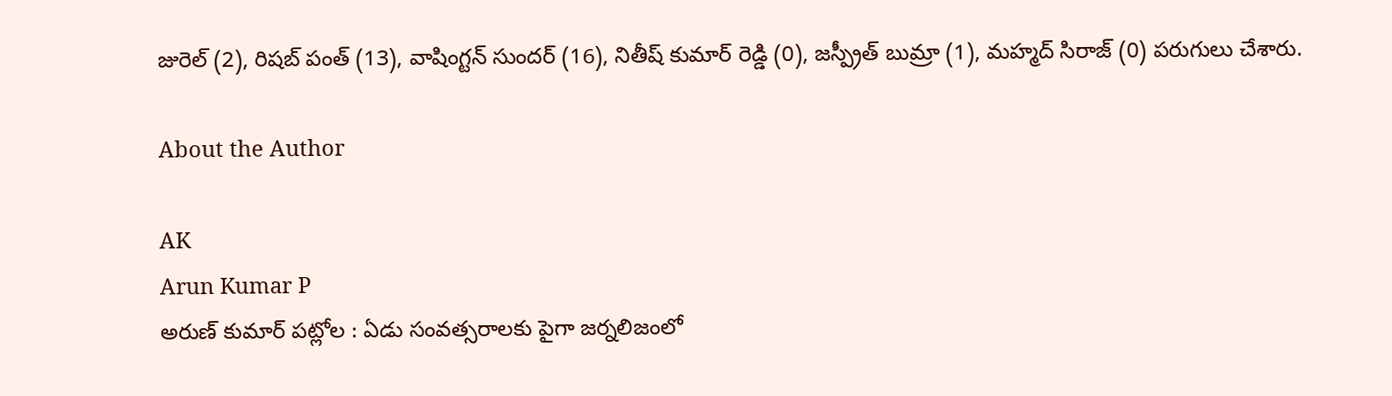జురెల్ (2), రిషబ్ పంత్ (13), వాషింగ్టన్ సుందర్ (16), నితీష్ కుమార్ రెడ్డి (0), జస్ప్రీత్ బుమ్రా (1), మహ్మద్ సిరాజ్ (0) పరుగులు చేశారు.

About the Author

AK
Arun Kumar P
అరుణ్ కుమార్ పట్లోల : ఏడు సంవత్సరాలకు పైగా జర్నలిజంలో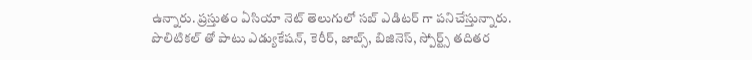ఉన్నారు. ప్రస్తుతం ఏసియా నెట్ తెలుగులో సబ్ ఎడిటర్ గా పనిచేస్తున్నారు. పొలిటికల్ తో పాటు ఎడ్యుకేషన్, కెరీర్, జాబ్స్, బిజినెస్, స్పోర్ట్స్ తదితర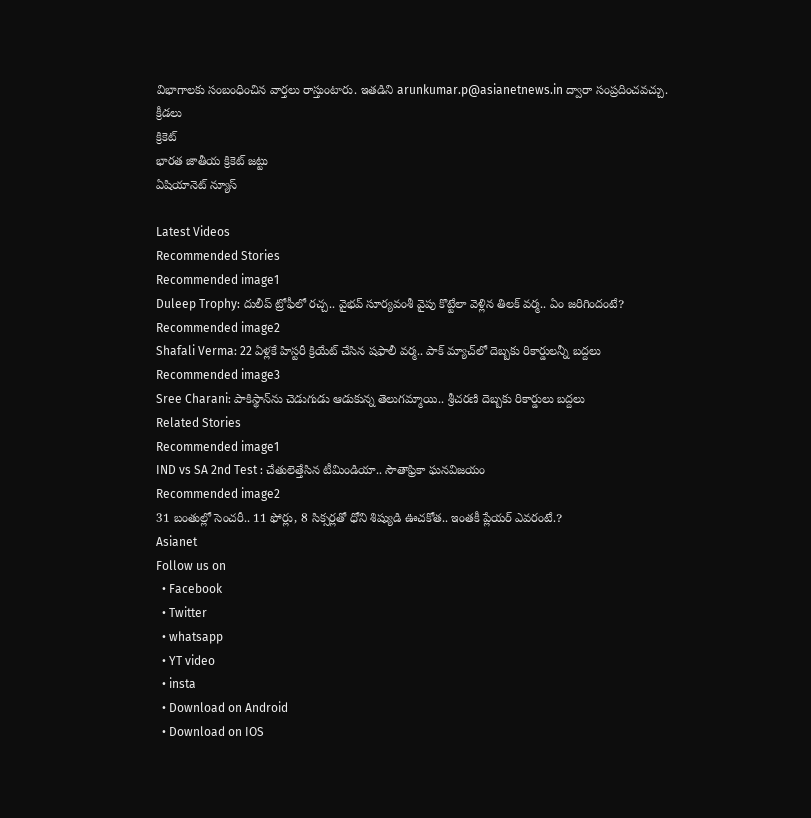విభాగాలకు సంబంధించిన వార్తలు రాస్తుంటారు. ఇతడిని arunkumar.p@asianetnews.in ద్వారా సంప్రదించవచ్చు.
క్రీడలు
క్రికెట్
భారత జాతీయ క్రికెట్ జట్టు
ఏషియానెట్ న్యూస్

Latest Videos
Recommended Stories
Recommended image1
Duleep Trophy: దులీప్ ట్రోఫీలో రచ్చ.. వైభవ్ సూర్యవంశీ వైపు కొట్టేలా వెళ్లిన తిలక్ వర్మ.. ఏం జరిగిందంటే?
Recommended image2
Shafali Verma: 22 ఏళ్లకే హిస్టరీ క్రియేట్ చేసిన షఫాలీ వర్మ.. పాక్ మ్యాచ్‌లో దెబ్బకు రికార్డులన్నీ బద్దలు
Recommended image3
Sree Charani: పాకిస్థాన్‌ను చెడుగుడు ఆడుకున్న తెలుగమ్మాయి.. శ్రీచరణి దెబ్బకు రికార్డులు బద్దలు
Related Stories
Recommended image1
IND vs SA 2nd Test : చేతులెత్తేసిన టీమిండియా.. సౌతాఫ్రికా ఘనవిజయం
Recommended image2
31 బంతుల్లో సెంచరీ.. 11 ఫోర్లు, 8 సిక్సర్లతో ధోని శిష్యుడి ఊచకోత.. ఇంతకీ ప్లేయర్ ఎవరంటే.?
Asianet
Follow us on
  • Facebook
  • Twitter
  • whatsapp
  • YT video
  • insta
  • Download on Android
  • Download on IOS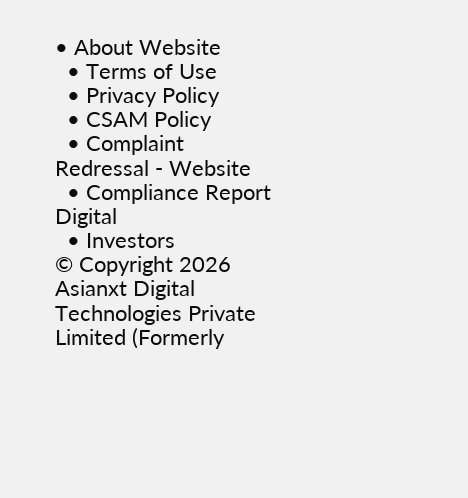• About Website
  • Terms of Use
  • Privacy Policy
  • CSAM Policy
  • Complaint Redressal - Website
  • Compliance Report Digital
  • Investors
© Copyright 2026 Asianxt Digital Technologies Private Limited (Formerly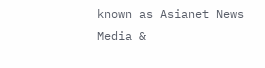known as Asianet News Media &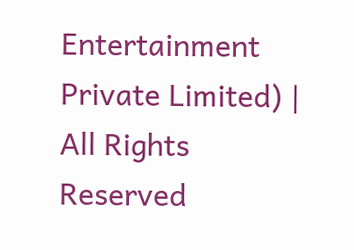Entertainment Private Limited) | All Rights Reserved